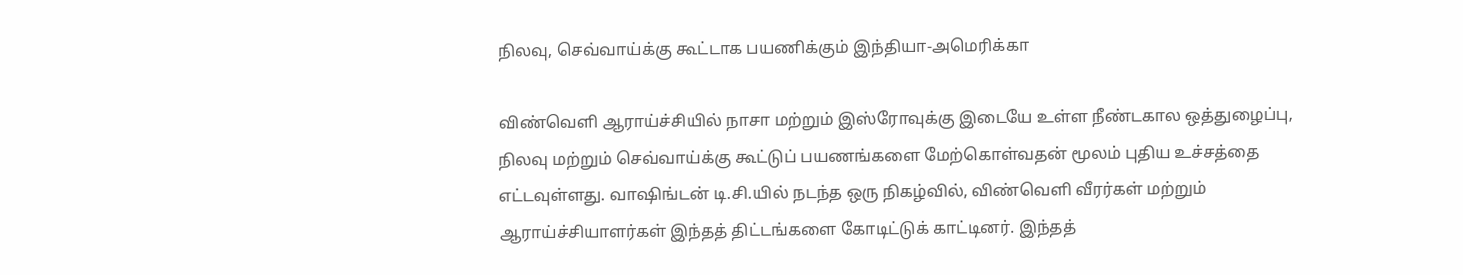நிலவு, செவ்வாய்க்கு கூட்டாக பயணிக்கும் இந்தியா-அமெரிக்கா

விண்வெளி ஆராய்ச்சியில் நாசா மற்றும் இஸ்ரோவுக்கு இடையே உள்ள நீண்டகால ஒத்துழைப்பு, நிலவு மற்றும் செவ்வாய்க்கு கூட்டுப் பயணங்களை மேற்கொள்வதன் மூலம் புதிய உச்சத்தை எட்டவுள்ளது. வாஷிங்டன் டி.சி.யில் நடந்த ஒரு நிகழ்வில், விண்வெளி வீரர்கள் மற்றும் ஆராய்ச்சியாளர்கள் இந்தத் திட்டங்களை கோடிட்டுக் காட்டினர். இந்தத்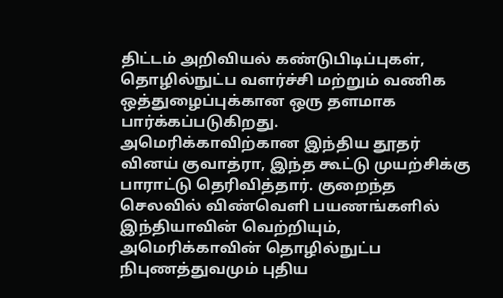திட்டம் அறிவியல் கண்டுபிடிப்புகள், தொழில்நுட்ப வளர்ச்சி மற்றும் வணிக ஒத்துழைப்புக்கான ஒரு தளமாக பார்க்கப்படுகிறது.
அமெரிக்காவிற்கான இந்திய தூதர் வினய் குவாத்ரா, இந்த கூட்டு முயற்சிக்கு பாராட்டு தெரிவித்தார். குறைந்த செலவில் விண்வெளி பயணங்களில் இந்தியாவின் வெற்றியும், அமெரிக்காவின் தொழில்நுட்ப நிபுணத்துவமும் புதிய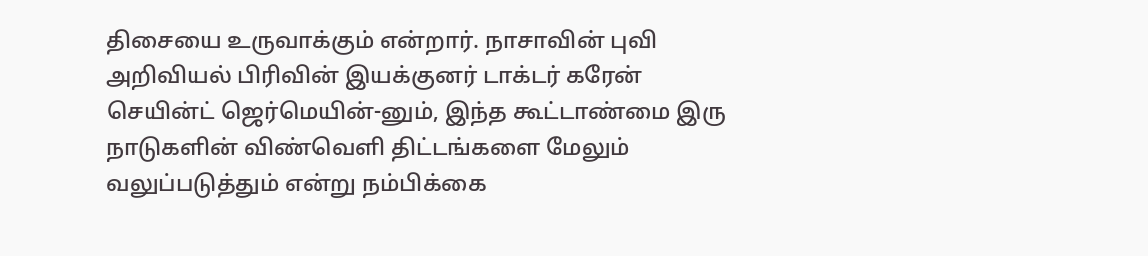திசையை உருவாக்கும் என்றார். நாசாவின் புவி அறிவியல் பிரிவின் இயக்குனர் டாக்டர் கரேன் செயின்ட் ஜெர்மெயின்-னும், இந்த கூட்டாண்மை இரு நாடுகளின் விண்வெளி திட்டங்களை மேலும் வலுப்படுத்தும் என்று நம்பிக்கை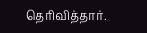தெரிவித்தார்.